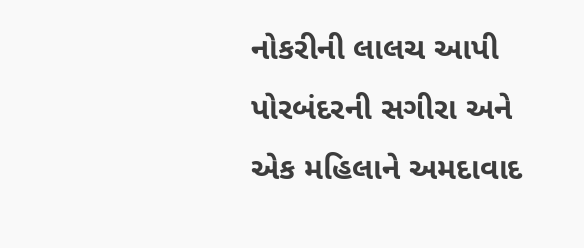નોકરીની લાલચ આપી પોરબંદરની સગીરા અને એક મહિલાને અમદાવાદ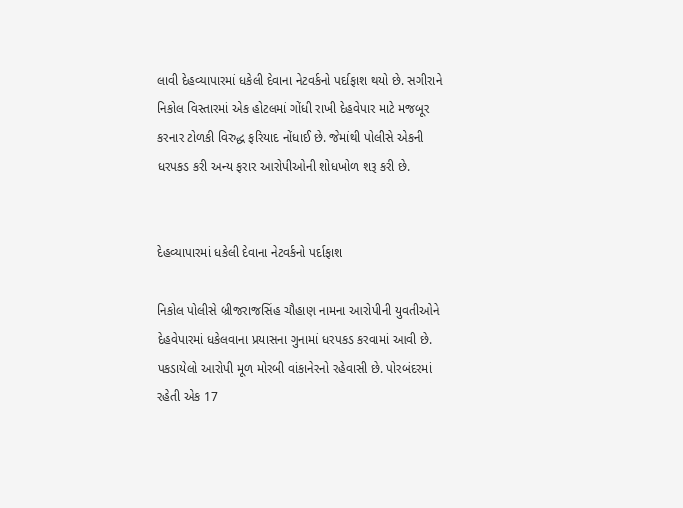લાવી દેહવ્યાપારમાં ધકેલી દેવાના નેટવર્કનો પર્દાફાશ થયો છે. સગીરાને નિકોલ વિસ્તારમાં એક હોટલમાં ગોંધી રાખી દેહવેપાર માટે મજબૂર કરનાર ટોળકી વિરુદ્ધ ફરિયાદ નોંધાઈ છે. જેમાંથી પોલીસે એકની ધરપકડ કરી અન્ય ફરાર આરોપીઓની શોધખોળ શરૂ કરી છે.


દેહવ્યાપારમાં ધકેલી દેવાના નેટવર્કનો પર્દાફાશ

નિકોલ પોલીસે બ્રીજરાજસિંહ ચૌહાણ નામના આરોપીની યુવતીઓને દેહવેપારમાં ધકેલવાના પ્રયાસના ગુનામાં ધરપકડ કરવામાં આવી છે. પકડાયેલો આરોપી મૂળ મોરબી વાંકાનેરનો રહેવાસી છે. પોરબંદરમાં રહેતી એક 17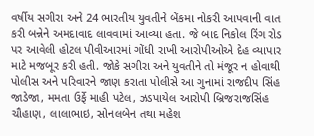વર્ષીય સગીરા અને 24 ભારતીય યુવતીને બેંકમા નોકરી આપવાની વાત કરી બન્નેને અમદાવાદ લાવવામાં આવ્યા હતા. જે બાદ નિકોલ રિંગ રોડ પર આવેલી હોટલ પીવીઆરમાં ગોંધી રાખી આરોપીઓએ દેહ વ્યાપાર માટે મજબૂર કરી હતી. જોકે સગીરા અને યુવતીને તો મંજૂર ન હોવાથી પોલીસ અને પરિવારને જાણ કરાતા પોલીસે આ ગુનામાં રાજદીપ સિંહ જાડેજા, મમતા ઉર્ફે માહી પટેલ, ઝડપાયેલ આરોપી બ્રિજરાજસિંહ ચૌહાણ, લાલાભાઇ, સોનલબેન તથા મહેશ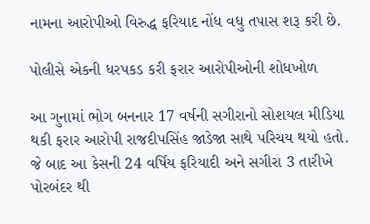નામના આરોપીઓ વિરુદ્ધ ફરિયાદ નોંધ વધુ તપાસ શરૂ કરી છે.

પોલીસે એકની ધરપકડ કરી ફરાર આરોપીઓની શોધખોળ

આ ગુનામાં ભોગ બનનાર 17 વર્ષની સગીરાનો સોશયલ મીડિયા થકી ફરાર આરોપી રાજદીપસિંહ જાડેજા સાથે પરિચય થયો હતો. જે બાદ આ કેસની 24 વર્ષિય ફરિયાદી અને સગીરા 3 તારીખે પોરબંદર થી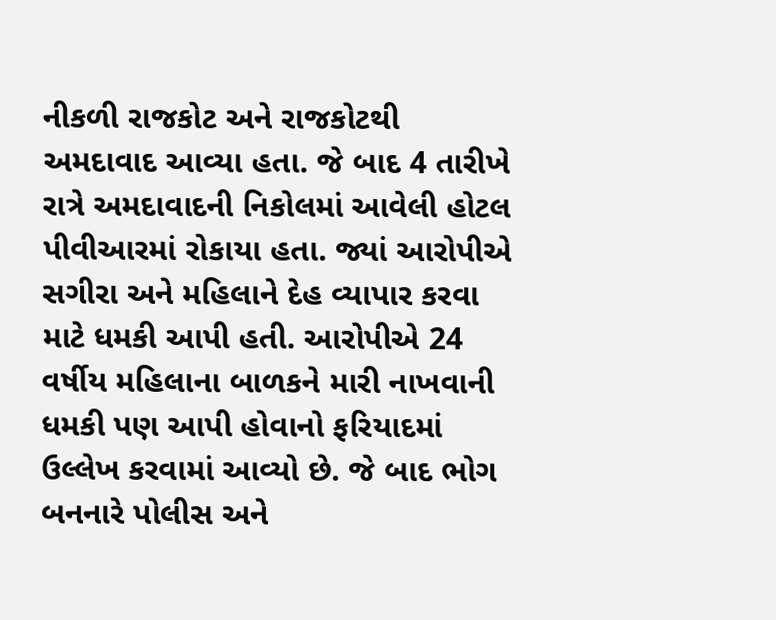નીકળી રાજકોટ અને રાજકોટથી અમદાવાદ આવ્યા હતા. જે બાદ 4 તારીખે રાત્રે અમદાવાદની નિકોલમાં આવેલી હોટલ પીવીઆરમાં રોકાયા હતા. જ્યાં આરોપીએ સગીરા અને મહિલાને દેહ વ્યાપાર કરવા માટે ધમકી આપી હતી. આરોપીએ 24 વર્ષીય મહિલાના બાળકને મારી નાખવાની ધમકી પણ આપી હોવાનો ફરિયાદમાં ઉલ્લેખ કરવામાં આવ્યો છે. જે બાદ ભોગ બનનારે પોલીસ અને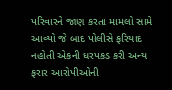પરિવારને જાણ કરતા મામલો સામે આવ્યો જે બાદ પોલીસે ફરિયાદ નહોતી એકની ધરપકડ કરી અન્ય ફરાર આરોપીઓની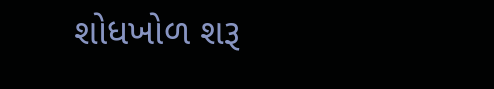શોધખોળ શરૂ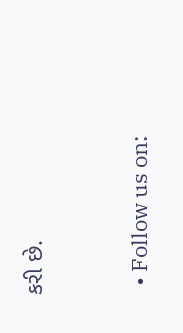કરી છે.


  • Follow us on: